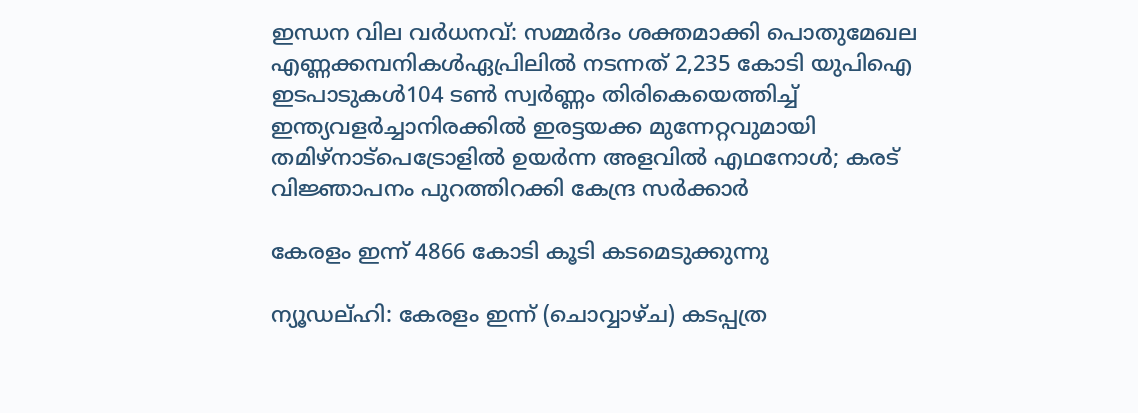ഇന്ധന വില വർധനവ്: സമ്മർദം ശക്തമാക്കി പൊതുമേഖല എണ്ണക്കമ്പനികൾഏപ്രിലില്‍ നടന്നത് 2,235 കോടി യുപിഐ ഇടപാടുകള്‍104 ടണ്‍ സ്വര്‍ണ്ണം തിരികെയെത്തിച്ച് ഇന്ത്യവളർച്ചാനിരക്കിൽ ഇരട്ടയക്ക മുന്നേറ്റവുമായി തമിഴ്നാട്പെട്രോളിൽ ഉയർന്ന അളവിൽ എഥനോൾ; കരട് വിജ്ഞാപനം പുറത്തിറക്കി കേന്ദ്ര സർക്കാർ

കേരളം ഇന്ന് 4866 കോടി കൂടി കടമെടുക്കുന്നു

ന്യൂഡല്ഹി: കേരളം ഇന്ന് (ചൊവ്വാഴ്ച) കടപ്പത്ര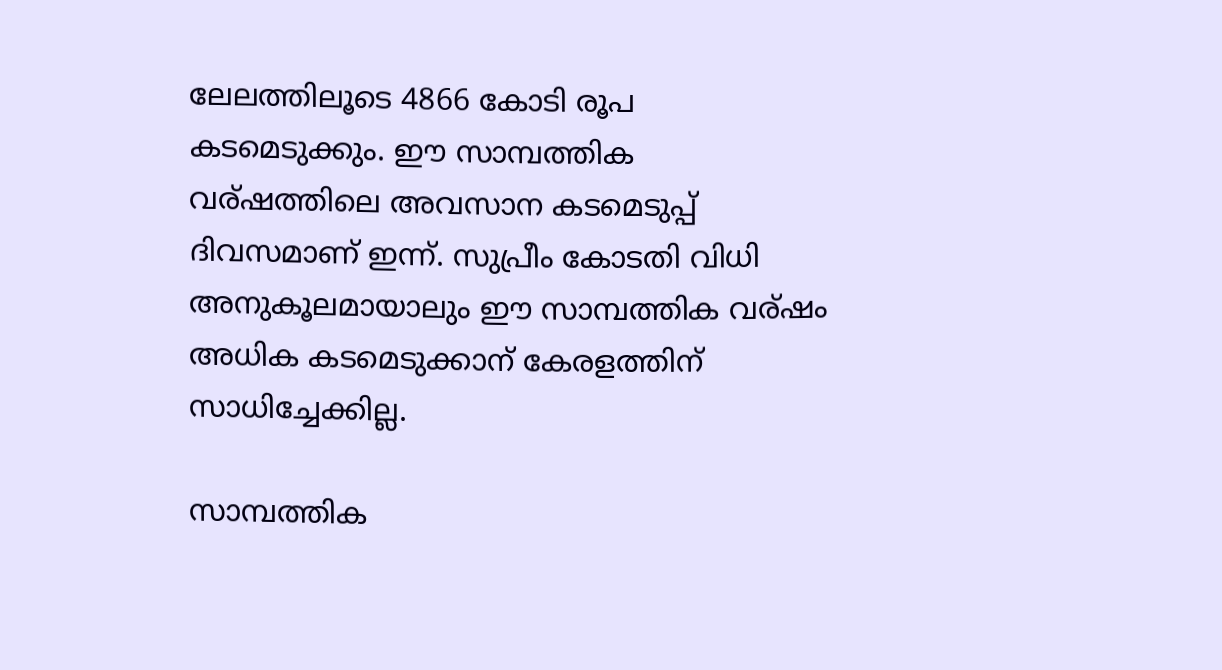ലേലത്തിലൂടെ 4866 കോടി രൂപ കടമെടുക്കും. ഈ സാമ്പത്തിക വര്ഷത്തിലെ അവസാന കടമെടുപ്പ് ദിവസമാണ് ഇന്ന്. സുപ്രീം കോടതി വിധി അനുകൂലമായാലും ഈ സാമ്പത്തിക വര്ഷം അധിക കടമെടുക്കാന് കേരളത്തിന് സാധിച്ചേക്കില്ല.

സാമ്പത്തിക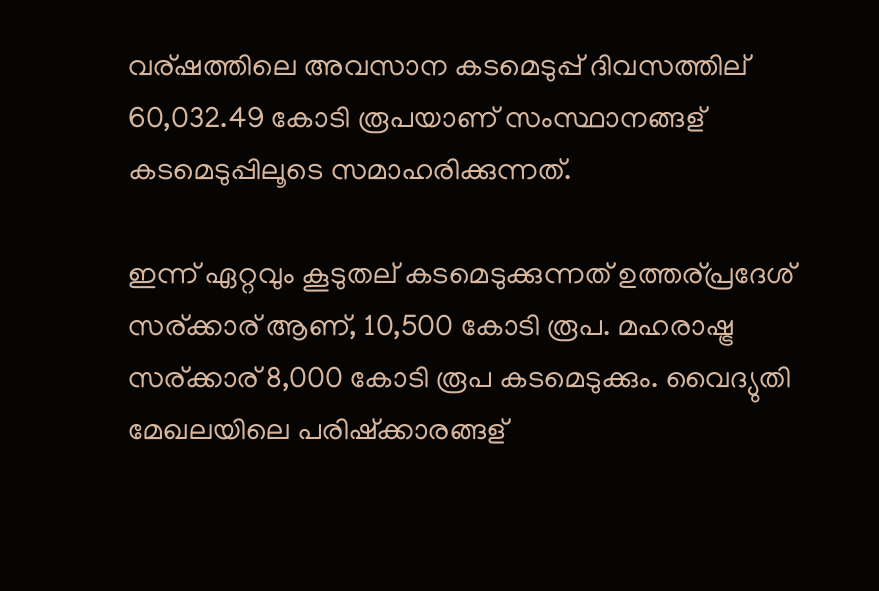വര്ഷത്തിലെ അവസാന കടമെടുപ്പ് ദിവസത്തില് 60,032.49 കോടി രൂപയാണ് സംസ്ഥാനങ്ങള് കടമെടുപ്പിലൂടെ സമാഹരിക്കുന്നത്.

ഇന്ന് ഏറ്റവും കൂടുതല് കടമെടുക്കുന്നത് ഉത്തര്പ്രദേശ് സര്ക്കാര് ആണ്, 10,500 കോടി രൂപ. മഹരാഷ്ട്ര സര്ക്കാര് 8,000 കോടി രൂപ കടമെടുക്കും. വൈദ്യുതി മേഖലയിലെ പരിഷ്‌ക്കാരങ്ങള്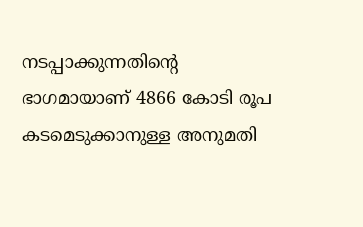നടപ്പാക്കുന്നതിന്റെ ഭാഗമായാണ് 4866 കോടി രൂപ കടമെടുക്കാനുള്ള അനുമതി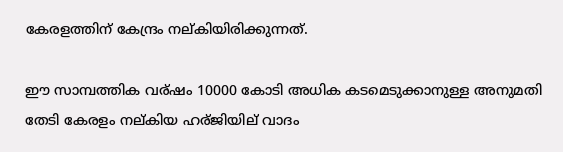കേരളത്തിന് കേന്ദ്രം നല്കിയിരിക്കുന്നത്.

ഈ സാമ്പത്തിക വര്ഷം 10000 കോടി അധിക കടമെടുക്കാനുള്ള അനുമതി തേടി കേരളം നല്കിയ ഹര്ജിയില് വാദം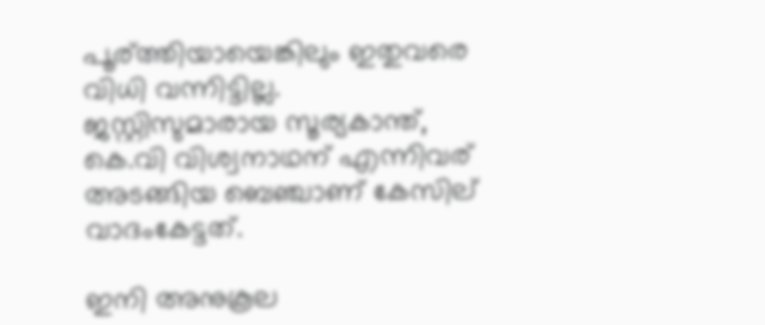പൂര്ത്തിയായെങ്കിലും ഇതുവരെ വിധി വന്നിട്ടില്ല. ജസ്റ്റിസുമാരായ സൂര്യകാന്ത്, കെ.വി വിശ്വനാഥന് എന്നിവര് അടങ്ങിയ ബെഞ്ചാണ് കേസില് വാദംകേട്ടത്.

ഇനി അനുകൂല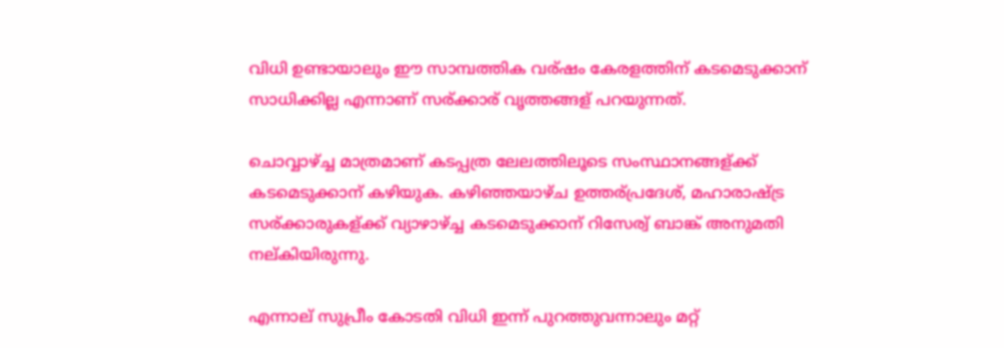വിധി ഉണ്ടായാലും ഈ സാമ്പത്തിക വര്ഷം കേരളത്തിന് കടമെടുക്കാന് സാധിക്കില്ല എന്നാണ് സര്ക്കാര് വൃത്തങ്ങള് പറയുന്നത്.

ചൊവ്വാഴ്ച്ച മാത്രമാണ് കടപ്പത്ര ലേലത്തിലൂടെ സംസ്ഥാനങ്ങള്ക്ക് കടമെടുക്കാന് കഴിയുക. കഴിഞ്ഞയാഴ്ച ഉത്തര്പ്രദേശ്, മഹാരാഷ്ട്ര സര്ക്കാരുകള്ക്ക് വ്യാഴാഴ്ച്ച കടമെടുക്കാന് റിസേര്വ് ബാങ്ക് അനുമതി നല്കിയിരുന്നു.

എന്നാല് സുപ്രീം കോടതി വിധി ഇന്ന് പുറത്തുവന്നാലും മറ്റ്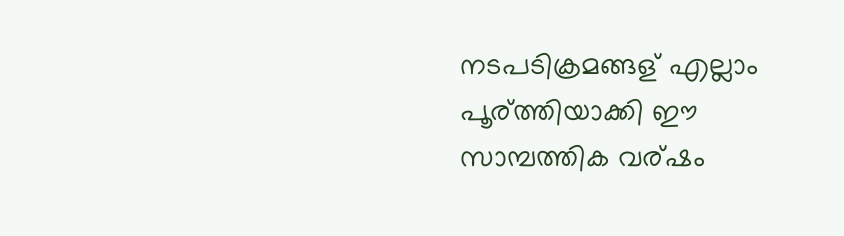നടപടിക്രമങ്ങള് എല്ലാം പൂര്ത്തിയാക്കി ഈ സാമ്പത്തിക വര്ഷം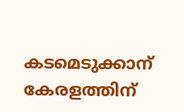കടമെടുക്കാന് കേരളത്തിന്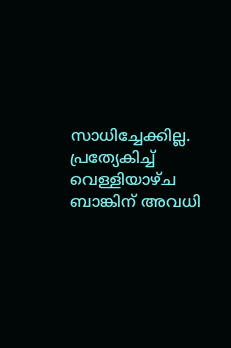സാധിച്ചേക്കില്ല. പ്രത്യേകിച്ച് വെള്ളിയാഴ്ച ബാങ്കിന് അവധി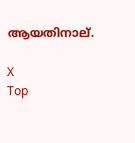ആയതിനാല്.

X
Top